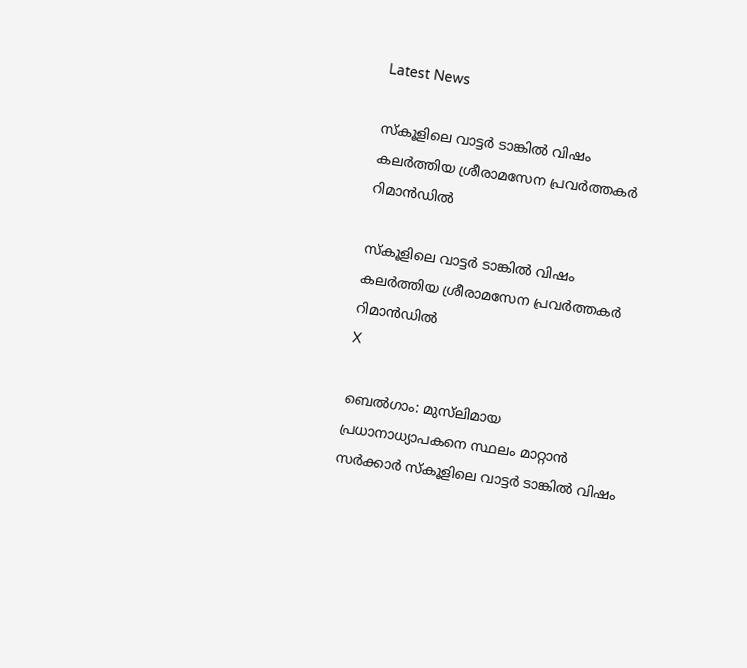Latest News

സ്‌കൂളിലെ വാട്ടര്‍ ടാങ്കില്‍ വിഷം കലര്‍ത്തിയ ശ്രീരാമസേന പ്രവര്‍ത്തകര്‍ റിമാന്‍ഡില്‍

സ്‌കൂളിലെ വാട്ടര്‍ ടാങ്കില്‍ വിഷം കലര്‍ത്തിയ ശ്രീരാമസേന പ്രവര്‍ത്തകര്‍ റിമാന്‍ഡില്‍
X

ബെല്‍ഗാം: മുസ്‌ലിമായ പ്രധാനാധ്യാപകനെ സ്ഥലം മാറ്റാന്‍ സര്‍ക്കാര്‍ സ്‌കൂളിലെ വാട്ടര്‍ ടാങ്കില്‍ വിഷം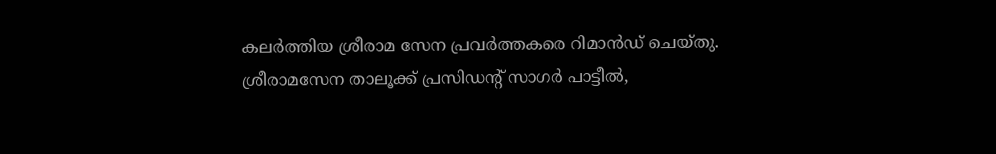കലര്‍ത്തിയ ശ്രീരാമ സേന പ്രവര്‍ത്തകരെ റിമാന്‍ഡ് ചെയ്തു. ശ്രീരാമസേന താലൂക്ക് പ്രസിഡന്റ് സാഗര്‍ പാട്ടീല്‍,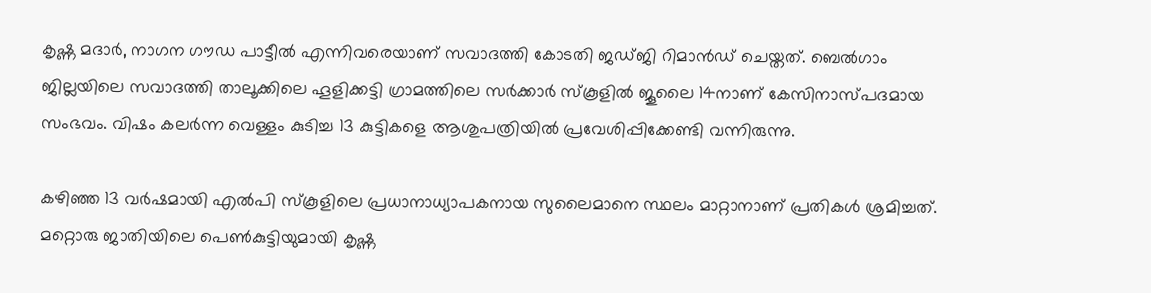കൃഷ്ണ മദാര്‍, നാഗന ഗൗഡ പാട്ടീല്‍ എന്നിവരെയാണ് സവാദത്തി കോടതി ജഡ്ജി റിമാന്‍ഡ് ചെയ്തത്. ബെല്‍ഗാം ജില്ലയിലെ സവാദത്തി താലൂക്കിലെ ഹൂളിക്കട്ടി ഗ്രാമത്തിലെ സര്‍ക്കാര്‍ സ്‌കൂളില്‍ ജൂലൈ 14നാണ് കേസിനാസ്പദമായ സംഭവം. വിഷം കലര്‍ന്ന വെള്ളം കുടിച്ച 13 കുട്ടികളെ ആശുപത്രിയില്‍ പ്രവേശിപ്പിക്കേണ്ടി വന്നിരുന്നു.

കഴിഞ്ഞ 13 വര്‍ഷമായി എല്‍പി സ്‌കൂളിലെ പ്രധാനാധ്യാപകനായ സുലൈമാനെ സ്ഥലം മാറ്റാനാണ് പ്രതികള്‍ ശ്രമിച്ചത്. മറ്റൊരു ജാതിയിലെ പെണ്‍കുട്ടിയുമായി കൃഷ്ണ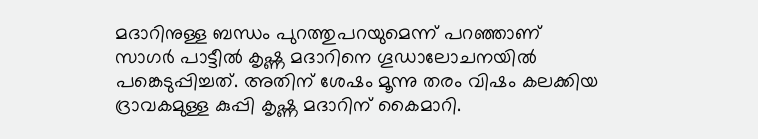മദാറിനുള്ള ബന്ധം പുറത്തുപറയുമെന്ന് പറഞ്ഞാണ് സാഗര്‍ പാട്ടീല്‍ കൃഷ്ണ മദാറിനെ ഗൂഡാലോചനയില്‍ പങ്കെടുപ്പിച്ചത്. അതിന് ശേഷം മൂന്നു തരം വിഷം കലക്കിയ ദ്രാവകമുള്ള കുപ്പി കൃഷ്ണ മദാറിന് കൈമാറി.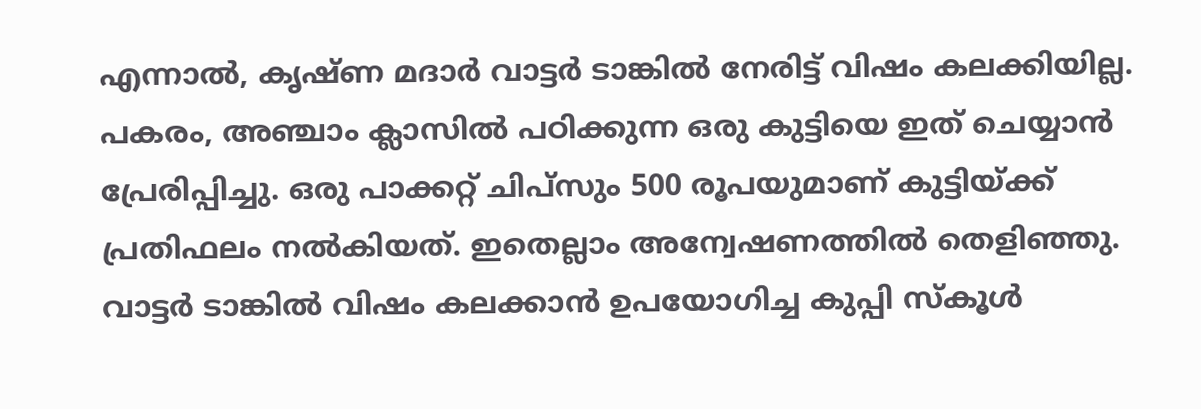എന്നാല്‍, കൃഷ്ണ മദാര്‍ വാട്ടര്‍ ടാങ്കില്‍ നേരിട്ട് വിഷം കലക്കിയില്ല. പകരം, അഞ്ചാം ക്ലാസില്‍ പഠിക്കുന്ന ഒരു കുട്ടിയെ ഇത് ചെയ്യാന്‍ പ്രേരിപ്പിച്ചു. ഒരു പാക്കറ്റ് ചിപ്‌സും 500 രൂപയുമാണ് കുട്ടിയ്ക്ക് പ്രതിഫലം നല്‍കിയത്. ഇതെല്ലാം അന്വേഷണത്തില്‍ തെളിഞ്ഞു. വാട്ടര്‍ ടാങ്കില്‍ വിഷം കലക്കാന്‍ ഉപയോഗിച്ച കുപ്പി സ്‌കൂള്‍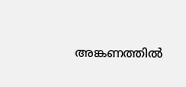അങ്കണത്തില്‍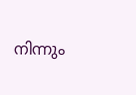നിന്നും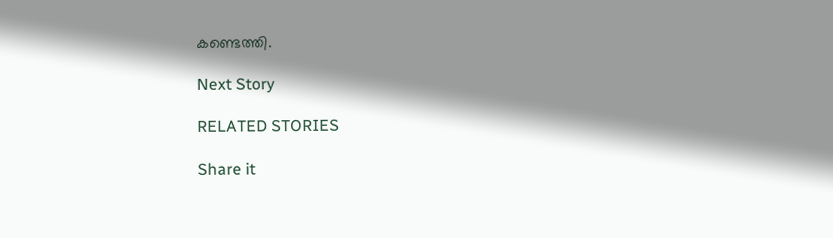കണ്ടെത്തി.

Next Story

RELATED STORIES

Share it